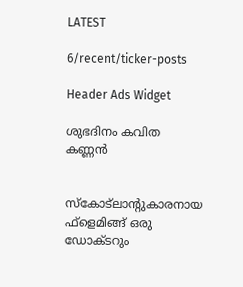LATEST

6/recent/ticker-posts

Header Ads Widget

ശുഭദിനം കവിത കണ്ണൻ


സ്‌കോട്‌ലാന്റുകാരനായ ഫ്‌ളെമിങ്ങ് ഒരു ഡോക്ടറും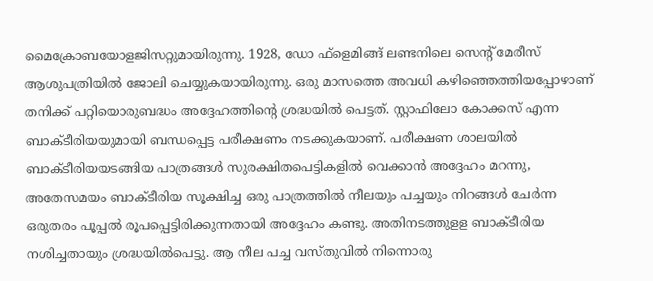മൈക്രോബയോളജിസറ്റുമായിരുന്നു. 1928, ഡോ ഫ്‌ളെമിങ്ങ് ലണ്ടനിലെ സെന്റ് മേരീസ് ആശുപത്രിയില്‍ ജോലി ചെയ്യുകയായിരുന്നു. ഒരു മാസത്തെ അവധി കഴിഞ്ഞെത്തിയപ്പോഴാണ് തനിക്ക് പറ്റിയൊരുബദ്ധം അദ്ദേഹത്തിന്റെ ശ്രദ്ധയില്‍ പെട്ടത്. സ്റ്റാഫിലോ കോക്കസ് എന്ന ബാക്ടീരിയയുമായി ബന്ധപ്പെട്ട പരീക്ഷണം നടക്കുകയാണ്. പരീക്ഷണ ശാലയില്‍ ബാക്ടീരിയയടങ്ങിയ പാത്രങ്ങള്‍ സുരക്ഷിതപെട്ടികളില്‍ വെക്കാന്‍ അദ്ദേഹം മറന്നു, അതേസമയം ബാക്ടീരിയ സൂക്ഷിച്ച ഒരു പാത്രത്തില്‍ നീലയും പച്ചയും നിറങ്ങള്‍ ചേര്‍ന്ന ഒരുതരം പൂപ്പല്‍ രൂപപ്പെട്ടിരിക്കുന്നതായി അദ്ദേഹം കണ്ടു. അതിനടത്തുളള ബാക്ടീരിയ നശിച്ചതായും ശ്രദ്ധയില്‍പെട്ടു. ആ നീല പച്ച വസ്തുവില്‍ നിന്നൊരു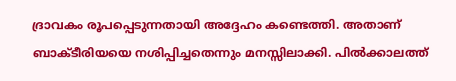ദ്രാവകം രൂപപ്പെടുന്നതായി അദ്ദേഹം കണ്ടെത്തി. അതാണ് ബാക്ടീരിയയെ നശിപ്പിച്ചതെന്നും മനസ്സിലാക്കി. പില്‍ക്കാലത്ത്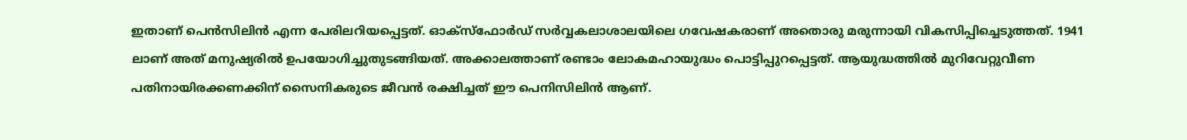ഇതാണ് പെന്‍സിലിന്‍ എന്ന പേരിലറിയപ്പെട്ടത്. ഓക്‌സ്‌ഫോര്‍ഡ് സര്‍വ്വകലാശാലയിലെ ഗവേഷകരാണ് അതൊരു മരുന്നായി വികസിപ്പിച്ചെടുത്തത്. 1941 ലാണ് അത് മനുഷ്യരില്‍ ഉപയോഗിച്ചുതുടങ്ങിയത്. അക്കാലത്താണ് രണ്ടാം ലോകമഹായുദ്ധം പൊട്ടിപ്പുറപ്പെട്ടത്. ആയുദ്ധത്തില്‍ മുറിവേറ്റുവീണ പതിനായിരക്കണക്കിന് സൈനികരുടെ ജീവന്‍ രക്ഷിച്ചത് ഈ പെനിസിലിന്‍ ആണ്.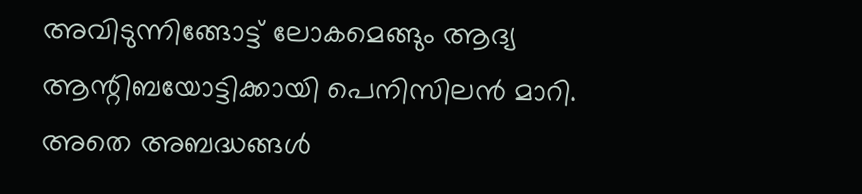അവിടുന്നിങ്ങോട്ട് ലോകമെങ്ങും ആദ്യ ആന്റിബയോട്ടിക്കായി പെനിസിലന്‍ മാറി. അതെ അബദ്ധങ്ങള്‍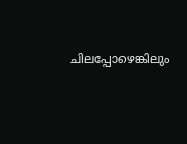ചിലപ്പോഴെങ്കിലും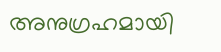അനുഗ്രഹമായി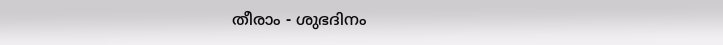തീരാം - ശുഭദിനം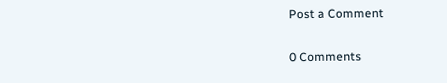Post a Comment

0 Comments